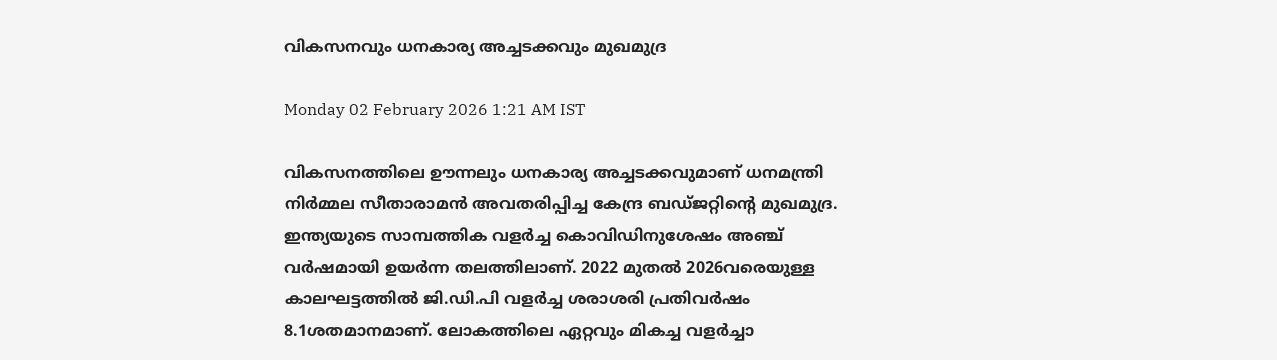വികസനവും ധനകാര്യ അച്ചടക്കവും മുഖമുദ്ര

Monday 02 February 2026 1:21 AM IST

വികസനത്തിലെ ഊന്നലും ധനകാര്യ അച്ചടക്കവുമാണ് ധനമന്ത്രി നിർമ്മല സീതാരാമൻ അവതരിപ്പിച്ച കേന്ദ്ര ബഡ്‌ജറ്റിന്റെ മുഖമുദ്ര. ഇന്ത്യയുടെ സാമ്പത്തിക വളർച്ച കൊവിഡിനുശേഷം അഞ്ച് വർഷമായി ഉയർന്ന തലത്തിലാണ്. 2022 മുതൽ 2026വരെയുള്ള കാലഘട്ടത്തിൽ ജി.ഡി.പി വളർച്ച ശരാശരി പ്രതിവർഷം 8.1ശതമാനമാണ്. ലോകത്തിലെ ഏറ്റവും മികച്ച വളർച്ചാ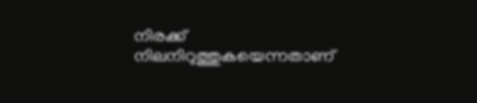നിരക്ക് നിലനിറുത്തുകയെന്നതാണ്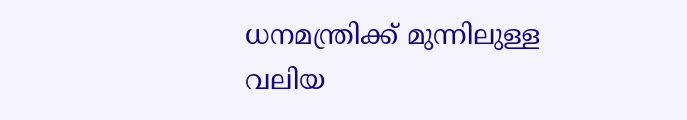ധനമന്ത്രിക്ക് മുന്നിലുള്ള വലിയ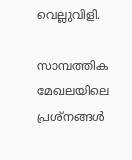വെല്ലുവിളി.

സാമ്പത്തിക മേഖലയിലെ പ്രശ്‌നങ്ങൾ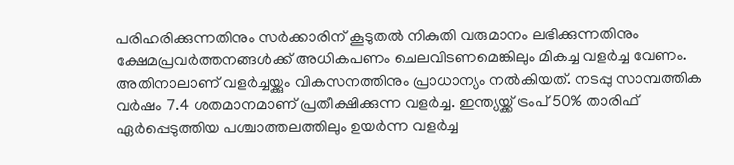പരിഹരിക്കുന്നതിനും സർക്കാരിന് കൂടുതൽ നികുതി വരുമാനം ലഭിക്കുന്നതിനും ക്ഷേമപ്രവർത്തനങ്ങൾക്ക് അധികപണം ചെലവിടണമെങ്കിലും മികച്ച വളർച്ച വേണം. അതിനാലാണ് വളർച്ചയ്ക്കും വികസനത്തിനും പ്രാധാന്യം നൽകിയത്. നടപ്പു സാമ്പത്തിക വർഷം 7.4 ശതമാനമാണ് പ്രതീക്ഷിക്കുന്ന വളർച്ച. ഇന്ത്യയ്ക്ക് ട്രംപ് 50% താരിഫ് ഏർപ്പെടുത്തിയ പശ്ചാത്തലത്തിലും ഉയർന്ന വളർച്ച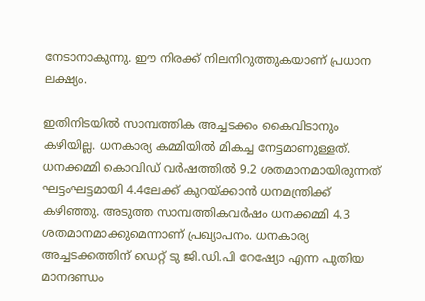നേടാനാകുന്നു. ഈ നിരക്ക് നിലനിറുത്തുകയാണ് പ്രധാന ലക്ഷ്യം.

ഇതിനിടയിൽ സാമ്പത്തിക അച്ചടക്കം കൈവിടാനും കഴിയില്ല. ധനകാര്യ കമ്മിയിൽ മികച്ച നേട്ടമാണുള്ളത്. ധനക്കമ്മി കൊവിഡ് വർഷത്തിൽ 9.2 ശതമാനമായിരുന്നത് ഘട്ടംഘട്ടമായി 4.4ലേക്ക് കുറയ്ക്കാൻ ധനമന്ത്രിക്ക് കഴിഞ്ഞു. അടുത്ത സാമ്പത്തികവർഷം ധനക്കമ്മി 4.3 ശതമാനമാക്കുമെന്നാണ് പ്രഖ്യാപനം. ധനകാര്യ അച്ചടക്കത്തിന് ഡെറ്റ് ടു ജി.ഡി.പി റേഷ്യോ എന്ന പുതിയ മാനദണ്ഡം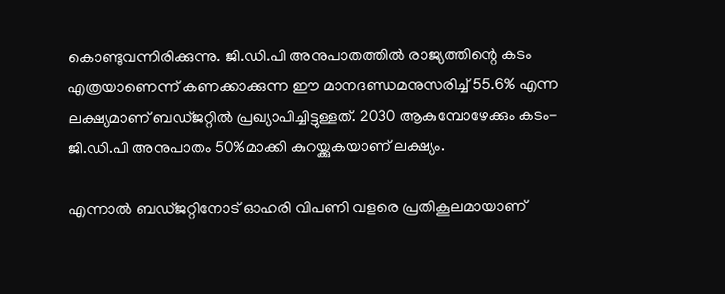കൊണ്ടുവന്നിരിക്കുന്നു. ജി.ഡി.പി അനുപാതത്തിൽ രാജ്യത്തിന്റെ കടം എത്രയാണെന്ന് കണക്കാക്കുന്ന ഈ മാനദണ്ഡമനുസരിച്ച് 55.6% എന്ന ലക്ഷ്യമാണ് ബഡ്‌ജറ്റിൽ പ്രഖ്യാപിച്ചിട്ടുള്ളത്. 2030 ആകുമ്പോഴേക്കും കടം-ജി.ഡി.പി അനുപാതം 50%മാക്കി കുറയ്ക്കുകയാണ് ലക്ഷ്യം.

എന്നാൽ ബഡ്‌ജറ്റിനോട് ഓഹരി വിപണി വളരെ പ്രതികൂലമായാണ്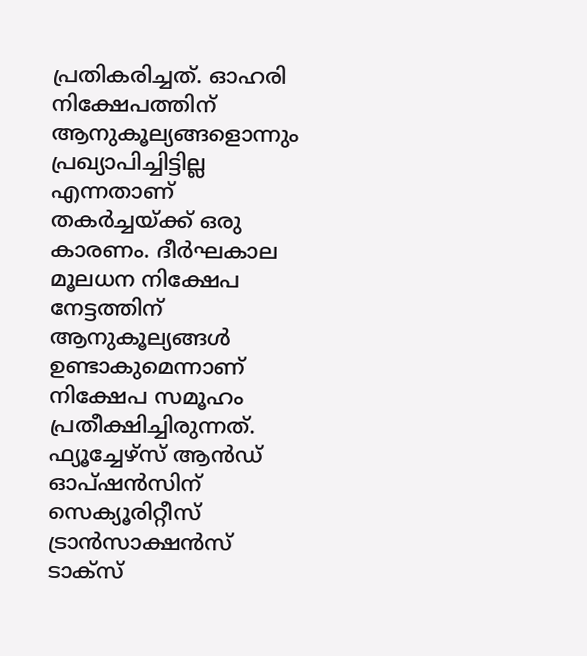പ്രതികരിച്ചത്. ഓഹരി നിക്ഷേപത്തിന് ആനുകൂല്യങ്ങളൊന്നും പ്രഖ്യാപിച്ചിട്ടില്ല എന്നതാണ് തകർച്ചയ്ക്ക് ഒരു കാരണം. ദീർഘകാല മൂലധന നിക്ഷേപ നേട്ടത്തിന് ആനുകൂല്യങ്ങൾ ഉണ്ടാകുമെന്നാണ് നിക്ഷേപ സമൂഹം പ്രതീക്ഷിച്ചിരുന്നത്. ഫ്യൂച്ചേഴ്‌സ് ആൻഡ് ഓപ്ഷൻസിന് സെക്യൂരിറ്റീസ് ട്രാൻസാക്ഷൻസ് ടാക്‌സ്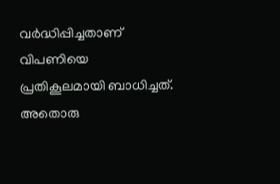വർദ്ധിപ്പിച്ചതാണ് വിപണിയെ പ്രതികൂലമായി ബാധിച്ചത്. അതൊരു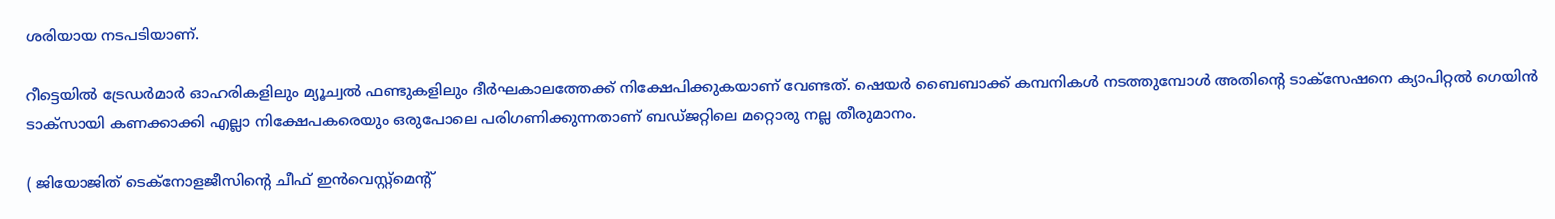ശരിയായ നടപടിയാണ്.

റീട്ടെയിൽ ട്രേഡർമാർ ഓഹരികളിലും മ്യൂച്വൽ ഫണ്ടുകളിലും ദീർഘകാലത്തേക്ക് നിക്ഷേപിക്കുകയാണ് വേണ്ടത്. ഷെയർ ബൈബാക്ക് കമ്പനികൾ നടത്തുമ്പോൾ അതിന്റെ ടാക്‌സേഷനെ ക്യാപിറ്റൽ ഗെയിൻ ടാക്‌സായി കണക്കാക്കി എല്ലാ നിക്ഷേപകരെയും ഒരുപോലെ പരിഗണിക്കുന്നതാണ് ബഡ്‌ജറ്റിലെ മറ്റൊരു നല്ല തീരുമാനം.

( ജിയോജിത് ടെക്നോളജീസിന്റെ ചീഫ് ഇൻവെസ്റ്റ്‌മെന്റ്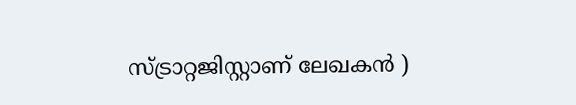സ്ട്രാറ്റജിസ്റ്റാണ് ലേഖകൻ )